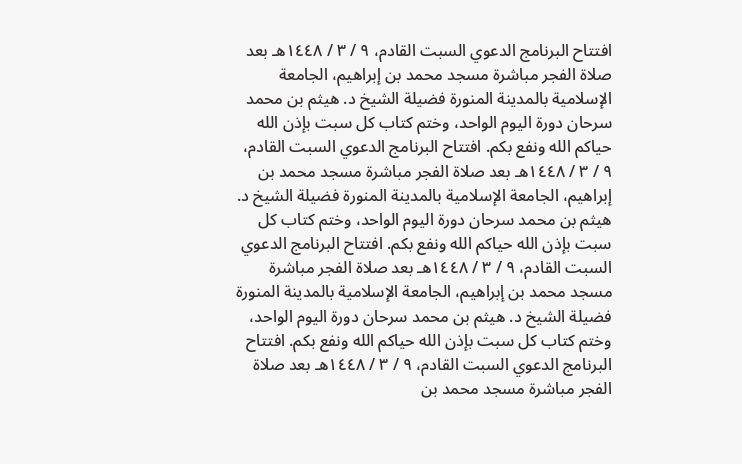افتتاح البرنامج الدعوي السبت القادم، ٩ / ٣ / ١٤٤٨هـ بعد صلاة الفجر مباشرة مسجد محمد بن إبراهيم، الجامعة الإسلامية بالمدينة المنورة فضيلة الشيخ د. هيثم بن محمد سرحان دورة اليوم الواحد، وختم كتاب كل سبت بإذن الله حياكم الله ونفع بكم. افتتاح البرنامج الدعوي السبت القادم، ٩ / ٣ / ١٤٤٨هـ بعد صلاة الفجر مباشرة مسجد محمد بن إبراهيم، الجامعة الإسلامية بالمدينة المنورة فضيلة الشيخ د. هيثم بن محمد سرحان دورة اليوم الواحد، وختم كتاب كل سبت بإذن الله حياكم الله ونفع بكم. افتتاح البرنامج الدعوي السبت القادم، ٩ / ٣ / ١٤٤٨هـ بعد صلاة الفجر مباشرة مسجد محمد بن إبراهيم، الجامعة الإسلامية بالمدينة المنورة فضيلة الشيخ د. هيثم بن محمد سرحان دورة اليوم الواحد، وختم كتاب كل سبت بإذن الله حياكم الله ونفع بكم. افتتاح البرنامج الدعوي السبت القادم، ٩ / ٣ / ١٤٤٨هـ بعد صلاة الفجر مباشرة مسجد محمد بن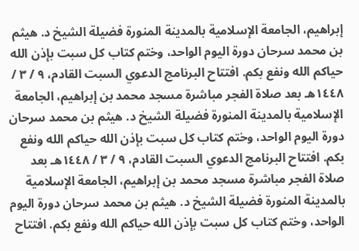إبراهيم، الجامعة الإسلامية بالمدينة المنورة فضيلة الشيخ د. هيثم بن محمد سرحان دورة اليوم الواحد، وختم كتاب كل سبت بإذن الله حياكم الله ونفع بكم. افتتاح البرنامج الدعوي السبت القادم، ٩ / ٣ / ١٤٤٨هـ بعد صلاة الفجر مباشرة مسجد محمد بن إبراهيم، الجامعة الإسلامية بالمدينة المنورة فضيلة الشيخ د. هيثم بن محمد سرحان دورة اليوم الواحد، وختم كتاب كل سبت بإذن الله حياكم الله ونفع بكم. افتتاح البرنامج الدعوي السبت القادم، ٩ / ٣ / ١٤٤٨هـ بعد صلاة الفجر مباشرة مسجد محمد بن إبراهيم، الجامعة الإسلامية بالمدينة المنورة فضيلة الشيخ د. هيثم بن محمد سرحان دورة اليوم الواحد، وختم كتاب كل سبت بإذن الله حياكم الله ونفع بكم. افتتاح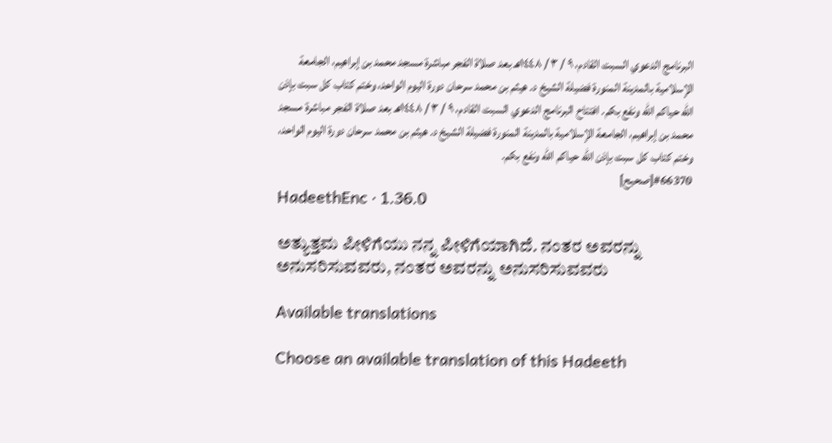البرنامج الدعوي السبت القادم، ٩ / ٣ / ١٤٤٨هـ بعد صلاة الفجر مباشرة مسجد محمد بن إبراهيم، الجامعة الإسلامية بالمدينة المنورة فضيلة الشيخ د. هيثم بن محمد سرحان دورة اليوم الواحد، وختم كتاب كل سبت بإذن الله حياكم الله ونفع بكم. افتتاح البرنامج الدعوي السبت القادم، ٩ / ٣ / ١٤٤٨هـ بعد صلاة الفجر مباشرة مسجد محمد بن إبراهيم، الجامعة الإسلامية بالمدينة المنورة فضيلة الشيخ د. هيثم بن محمد سرحان دورة اليوم الواحد، وختم كتاب كل سبت بإذن الله حياكم الله ونفع بكم.
#66370[صحيح]
HadeethEnc · 1.36.0

ಅತ್ಯುತ್ತಮ ಪೀಳಿಗೆಯು ನನ್ನ ಪೀಳಿಗೆಯಾಗಿದೆ. ನಂತರ ಅವರನ್ನು ಅನುಸರಿಸುವವರು, ನಂತರ ಅವರನ್ನು ಅನುಸರಿಸುವವರು

Available translations

Choose an available translation of this Hadeeth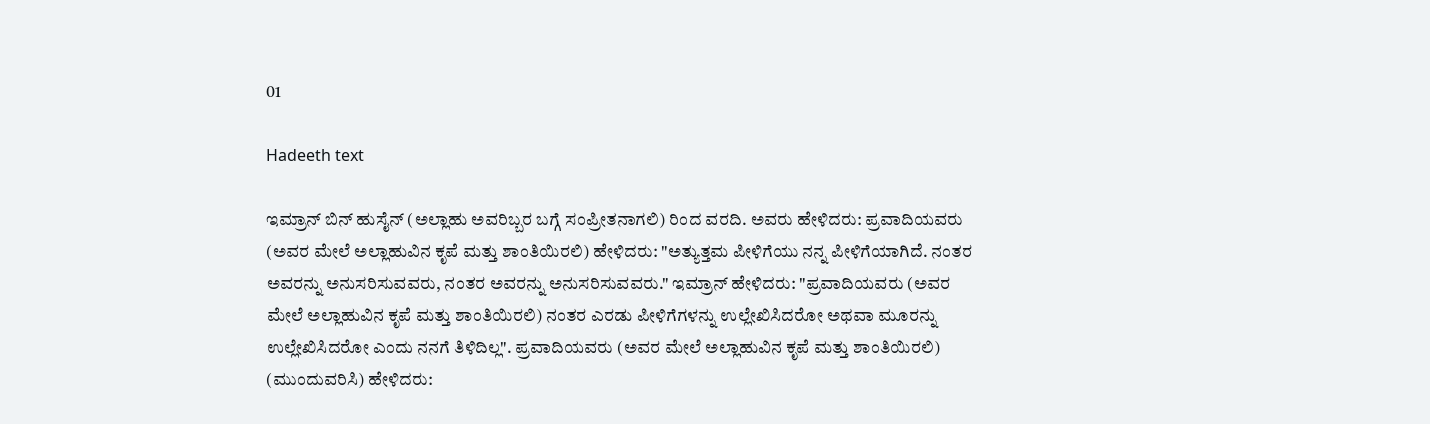01

Hadeeth text

ಇಮ್ರಾನ್ ಬಿನ್ ಹುಸೈನ್ (ಅಲ್ಲಾಹು ಅವರಿಬ್ಬರ ಬಗ್ಗೆ ಸಂಪ್ರೀತನಾಗಲಿ) ರಿಂದ ವರದಿ. ಅವರು ಹೇಳಿದರು: ಪ್ರವಾದಿಯವರು (ಅವರ ಮೇಲೆ ಅಲ್ಲಾಹುವಿನ ಕೃಪೆ ಮತ್ತು ಶಾಂತಿಯಿರಲಿ) ಹೇಳಿದರು: "ಅತ್ಯುತ್ತಮ ಪೀಳಿಗೆಯು ನನ್ನ ಪೀಳಿಗೆಯಾಗಿದೆ. ನಂತರ ಅವರನ್ನು ಅನುಸರಿಸುವವರು, ನಂತರ ಅವರನ್ನು ಅನುಸರಿಸುವವರು." ಇಮ್ರಾನ್ ಹೇಳಿದರು: "ಪ್ರವಾದಿಯವರು (ಅವರ ಮೇಲೆ ಅಲ್ಲಾಹುವಿನ ಕೃಪೆ ಮತ್ತು ಶಾಂತಿಯಿರಲಿ) ನಂತರ ಎರಡು ಪೀಳಿಗೆಗಳನ್ನು ಉಲ್ಲೇಖಿಸಿದರೋ ಅಥವಾ ಮೂರನ್ನು ಉಲ್ಲೇಖಿಸಿದರೋ ಎಂದು ನನಗೆ ತಿಳಿದಿಲ್ಲ". ಪ್ರವಾದಿಯವರು (ಅವರ ಮೇಲೆ ಅಲ್ಲಾಹುವಿನ ಕೃಪೆ ಮತ್ತು ಶಾಂತಿಯಿರಲಿ) (ಮುಂದುವರಿಸಿ) ಹೇಳಿದರು: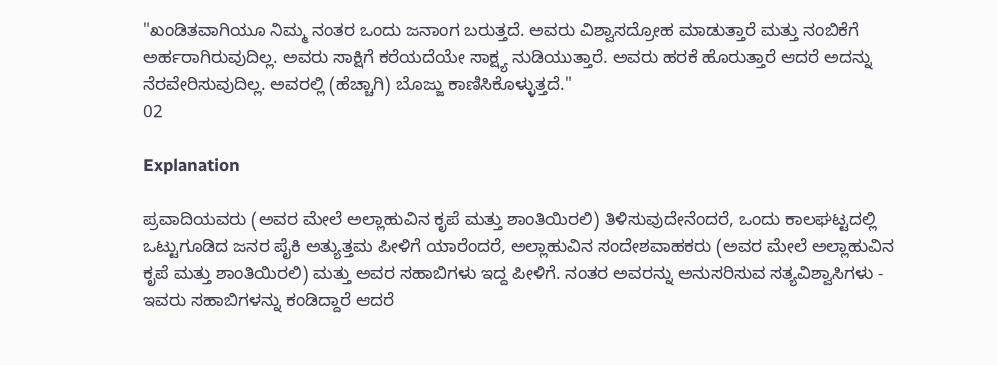"ಖಂಡಿತವಾಗಿಯೂ ನಿಮ್ಮ ನಂತರ ಒಂದು ಜನಾಂಗ ಬರುತ್ತದೆ. ಅವರು ವಿಶ್ವಾಸದ್ರೋಹ ಮಾಡುತ್ತಾರೆ ಮತ್ತು ನಂಬಿಕೆಗೆ ಅರ್ಹರಾಗಿರುವುದಿಲ್ಲ. ಅವರು ಸಾಕ್ಷಿಗೆ ಕರೆಯದೆಯೇ ಸಾಕ್ಷ್ಯ ನುಡಿಯುತ್ತಾರೆ. ಅವರು ಹರಕೆ ಹೊರುತ್ತಾರೆ ಆದರೆ ಅದನ್ನು ನೆರವೇರಿಸುವುದಿಲ್ಲ. ಅವರಲ್ಲಿ (ಹೆಚ್ಚಾಗಿ) ಬೊಜ್ಜು ಕಾಣಿಸಿಕೊಳ್ಳುತ್ತದೆ."
02

Explanation

ಪ್ರವಾದಿಯವರು (ಅವರ ಮೇಲೆ ಅಲ್ಲಾಹುವಿನ ಕೃಪೆ ಮತ್ತು ಶಾಂತಿಯಿರಲಿ) ತಿಳಿಸುವುದೇನೆಂದರೆ, ಒಂದು ಕಾಲಘಟ್ಟದಲ್ಲಿ ಒಟ್ಟುಗೂಡಿದ ಜನರ ಪೈಕಿ ಅತ್ಯುತ್ತಮ ಪೀಳಿಗೆ ಯಾರೆಂದರೆ, ಅಲ್ಲಾಹುವಿನ ಸಂದೇಶವಾಹಕರು (ಅವರ ಮೇಲೆ ಅಲ್ಲಾಹುವಿನ ಕೃಪೆ ಮತ್ತು ಶಾಂತಿಯಿರಲಿ) ಮತ್ತು ಅವರ ಸಹಾಬಿಗಳು ಇದ್ದ ಪೀಳಿಗೆ. ನಂತರ ಅವರನ್ನು ಅನುಸರಿಸುವ ಸತ್ಯವಿಶ್ವಾಸಿಗಳು - ಇವರು ಸಹಾಬಿಗಳನ್ನು ಕಂಡಿದ್ದಾರೆ ಆದರೆ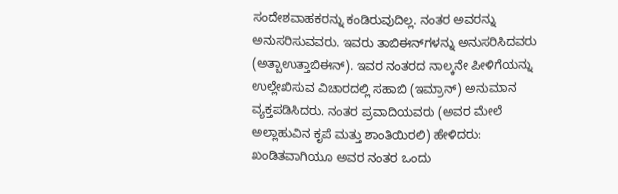ಸಂದೇಶವಾಹಕರನ್ನು ಕಂಡಿರುವುದಿಲ್ಲ. ನಂತರ ಅವರನ್ನು ಅನುಸರಿಸುವವರು. ಇವರು ತಾಬಿಈನ್‌ಗಳನ್ನು ಅನುಸರಿಸಿದವರು (ಅತ್ಬಾಉತ್ತಾಬಿಈನ್). ಇವರ ನಂತರದ ನಾಲ್ಕನೇ ಪೀಳಿಗೆಯನ್ನು ಉಲ್ಲೇಖಿಸುವ ವಿಚಾರದಲ್ಲಿ ಸಹಾಬಿ (ಇಮ್ರಾನ್) ಅನುಮಾನ ವ್ಯಕ್ತಪಡಿಸಿದರು. ನಂತರ ಪ್ರವಾದಿಯವರು (ಅವರ ಮೇಲೆ ಅಲ್ಲಾಹುವಿನ ಕೃಪೆ ಮತ್ತು ಶಾಂತಿಯಿರಲಿ) ಹೇಳಿದರು: ಖಂಡಿತವಾಗಿಯೂ ಅವರ ನಂತರ ಒಂದು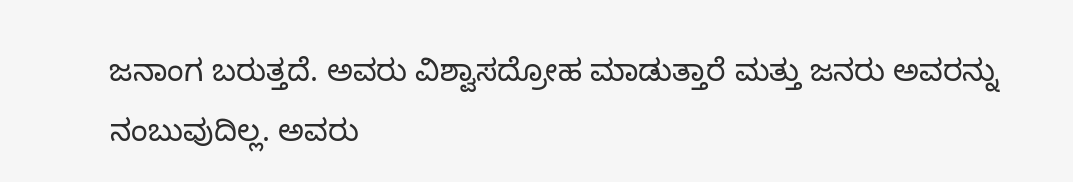ಜನಾಂಗ ಬರುತ್ತದೆ. ಅವರು ವಿಶ್ವಾಸದ್ರೋಹ ಮಾಡುತ್ತಾರೆ ಮತ್ತು ಜನರು ಅವರನ್ನು ನಂಬುವುದಿಲ್ಲ. ಅವರು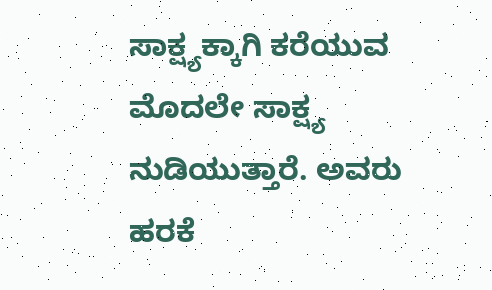ಸಾಕ್ಷ್ಯಕ್ಕಾಗಿ ಕರೆಯುವ ಮೊದಲೇ ಸಾಕ್ಷ್ಯ ನುಡಿಯುತ್ತಾರೆ. ಅವರು ಹರಕೆ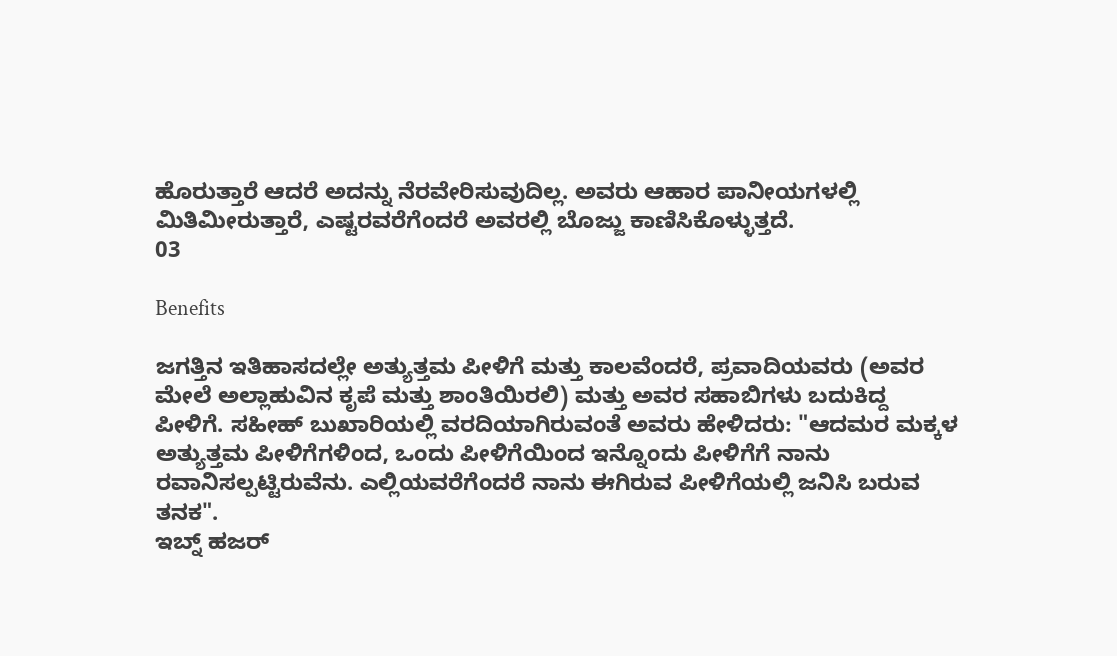ಹೊರುತ್ತಾರೆ ಆದರೆ ಅದನ್ನು ನೆರವೇರಿಸುವುದಿಲ್ಲ. ಅವರು ಆಹಾರ ಪಾನೀಯಗಳಲ್ಲಿ ಮಿತಿಮೀರುತ್ತಾರೆ, ಎಷ್ಟರವರೆಗೆಂದರೆ ಅವರಲ್ಲಿ ಬೊಜ್ಜು ಕಾಣಿಸಿಕೊಳ್ಳುತ್ತದೆ.
03

Benefits

ಜಗತ್ತಿನ ಇತಿಹಾಸದಲ್ಲೇ ಅತ್ಯುತ್ತಮ ಪೀಳಿಗೆ ಮತ್ತು ಕಾಲವೆಂದರೆ, ಪ್ರವಾದಿಯವರು (ಅವರ ಮೇಲೆ ಅಲ್ಲಾಹುವಿನ ಕೃಪೆ ಮತ್ತು ಶಾಂತಿಯಿರಲಿ) ಮತ್ತು ಅವರ ಸಹಾಬಿಗಳು ಬದುಕಿದ್ದ ಪೀಳಿಗೆ. ಸಹೀಹ್ ಬುಖಾರಿಯಲ್ಲಿ ವರದಿಯಾಗಿರುವಂತೆ ಅವರು ಹೇಳಿದರು: "ಆದಮರ ಮಕ್ಕಳ ಅತ್ಯುತ್ತಮ ಪೀಳಿಗೆಗಳಿಂದ, ಒಂದು ಪೀಳಿಗೆಯಿಂದ ಇನ್ನೊಂದು ಪೀಳಿಗೆಗೆ ನಾನು ರವಾನಿಸಲ್ಪಟ್ಟಿರುವೆನು. ಎಲ್ಲಿಯವರೆಗೆಂದರೆ ನಾನು ಈಗಿರುವ ಪೀಳಿಗೆಯಲ್ಲಿ ಜನಿಸಿ ಬರುವ ತನಕ".
ಇಬ್ನ್ ಹಜರ್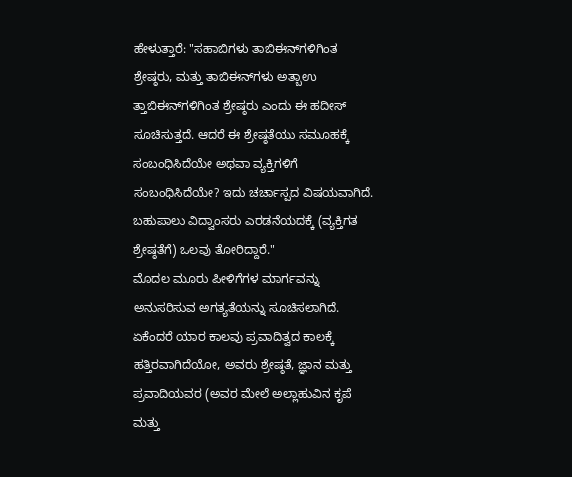ಹೇಳುತ್ತಾರೆ: "ಸಹಾಬಿಗಳು ತಾಬಿಈನ್‌ಗಳಿಗಿಂತ ಶ್ರೇಷ್ಠರು, ಮತ್ತು ತಾಬಿಈನ್‌ಗಳು ಅತ್ಬಾಉ ತ್ತಾಬಿಈನ್‌ಗಳಿಗಿಂತ ಶ್ರೇಷ್ಠರು ಎಂದು ಈ ಹದೀಸ್ ಸೂಚಿಸುತ್ತದೆ. ಆದರೆ ಈ ಶ್ರೇಷ್ಠತೆಯು ಸಮೂಹಕ್ಕೆ ಸಂಬಂಧಿಸಿದೆಯೇ ಅಥವಾ ವ್ಯಕ್ತಿಗಳಿಗೆ ಸಂಬಂಧಿಸಿದೆಯೇ? ಇದು ಚರ್ಚಾಸ್ಪದ ವಿಷಯವಾಗಿದೆ. ಬಹುಪಾಲು ವಿದ್ವಾಂಸರು ಎರಡನೆಯದಕ್ಕೆ (ವ್ಯಕ್ತಿಗತ ಶ್ರೇಷ್ಠತೆಗೆ) ಒಲವು ತೋರಿದ್ದಾರೆ."
ಮೊದಲ ಮೂರು ಪೀಳಿಗೆಗಳ ಮಾರ್ಗವನ್ನು ಅನುಸರಿಸುವ ಅಗತ್ಯತೆಯನ್ನು ಸೂಚಿಸಲಾಗಿದೆ. ಏಕೆಂದರೆ ಯಾರ ಕಾಲವು ಪ್ರವಾದಿತ್ವದ ಕಾಲಕ್ಕೆ ಹತ್ತಿರವಾಗಿದೆಯೋ, ಅವರು ಶ್ರೇಷ್ಠತೆ, ಜ್ಞಾನ ಮತ್ತು ಪ್ರವಾದಿಯವರ (ಅವರ ಮೇಲೆ ಅಲ್ಲಾಹುವಿನ ಕೃಪೆ ಮತ್ತು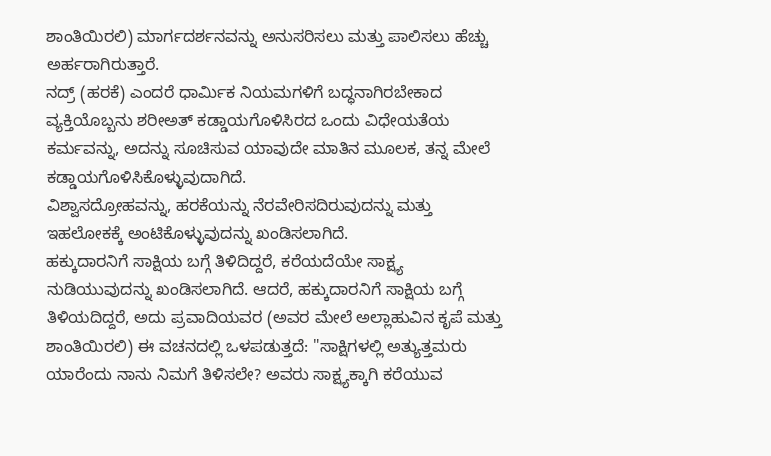ಶಾಂತಿಯಿರಲಿ) ಮಾರ್ಗದರ್ಶನವನ್ನು ಅನುಸರಿಸಲು ಮತ್ತು ಪಾಲಿಸಲು ಹೆಚ್ಚು ಅರ್ಹರಾಗಿರುತ್ತಾರೆ.
ನದ್ರ್ (ಹರಕೆ) ಎಂದರೆ ಧಾರ್ಮಿಕ ನಿಯಮಗಳಿಗೆ ಬದ್ಧನಾಗಿರಬೇಕಾದ ವ್ಯಕ್ತಿಯೊಬ್ಬನು ಶರೀಅತ್ ಕಡ್ಡಾಯಗೊಳಿಸಿರದ ಒಂದು ವಿಧೇಯತೆಯ ಕರ್ಮವನ್ನು, ಅದನ್ನು ಸೂಚಿಸುವ ಯಾವುದೇ ಮಾತಿನ ಮೂಲಕ, ತನ್ನ ಮೇಲೆ ಕಡ್ಡಾಯಗೊಳಿಸಿಕೊಳ್ಳುವುದಾಗಿದೆ.
ವಿಶ್ವಾಸದ್ರೋಹವನ್ನು, ಹರಕೆಯನ್ನು ನೆರವೇರಿಸದಿರುವುದನ್ನು ಮತ್ತು ಇಹಲೋಕಕ್ಕೆ ಅಂಟಿಕೊಳ್ಳುವುದನ್ನು ಖಂಡಿಸಲಾಗಿದೆ.
ಹಕ್ಕುದಾರನಿಗೆ ಸಾಕ್ಷಿಯ ಬಗ್ಗೆ ತಿಳಿದಿದ್ದರೆ, ಕರೆಯದೆಯೇ ಸಾಕ್ಷ್ಯ ನುಡಿಯುವುದನ್ನು ಖಂಡಿಸಲಾಗಿದೆ. ಆದರೆ, ಹಕ್ಕುದಾರನಿಗೆ ಸಾಕ್ಷಿಯ ಬಗ್ಗೆ ತಿಳಿಯದಿದ್ದರೆ, ಅದು ಪ್ರವಾದಿಯವರ (ಅವರ ಮೇಲೆ ಅಲ್ಲಾಹುವಿನ ಕೃಪೆ ಮತ್ತು ಶಾಂತಿಯಿರಲಿ) ಈ ವಚನದಲ್ಲಿ ಒಳಪಡುತ್ತದೆ: "ಸಾಕ್ಷಿಗಳಲ್ಲಿ ಅತ್ಯುತ್ತಮರು ಯಾರೆಂದು ನಾನು ನಿಮಗೆ ತಿಳಿಸಲೇ? ಅವರು ಸಾಕ್ಷ್ಯಕ್ಕಾಗಿ ಕರೆಯುವ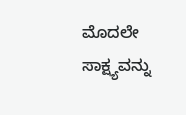ಮೊದಲೇ ಸಾಕ್ಷ್ಯವನ್ನು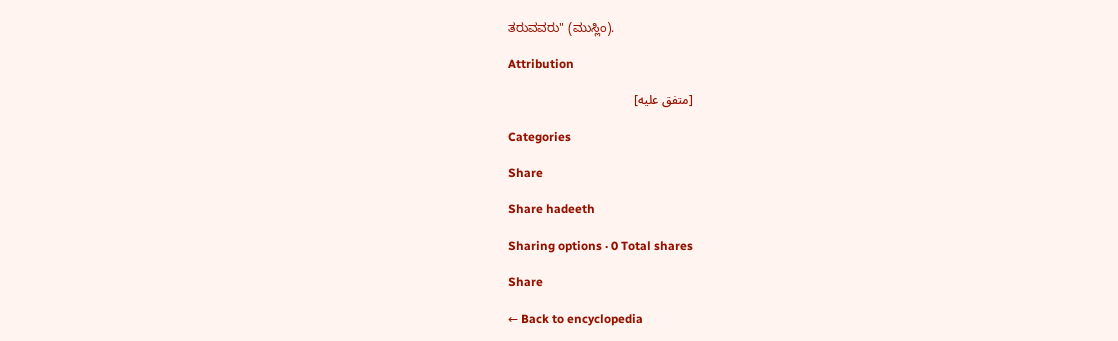ತರುವವರು" (ಮುಸ್ಲಿಂ).

Attribution

[متفق عليه]

Categories

Share

Share hadeeth

Sharing options · 0 Total shares

Share

← Back to encyclopedia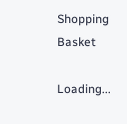Shopping Basket

Loading...